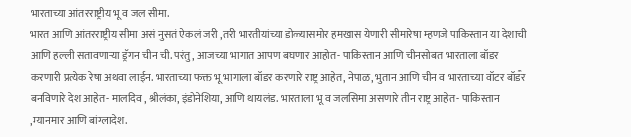भारताच्या आंतरराष्ट्रीय भू व जल सीमा.
भारत आणि आंतरराष्ट्रीय सीमा असं नुसतं ऐकलं जरी ,तरी भारतीयांच्या डोळ्यासमोर हमखास येणारी सीमारेषा म्हणजे पाकिस्तान या देशाची आणि हल्ली सतावणाऱ्या ड्रॅगन चीन ची. परंतु, आजच्या भागात आपण बघणार आहोत- पाकिस्तान आणि चीनसोबत भारताला बॉडर करणारी प्रत्येक रेषा अथवा लाईन. भारताच्या फक्त भू भागाला बॉडर करणारे राष्ट्र आहेत, नेपाळ, भुतान आणि चीन व भारताच्या वॉटर बॉडऀर बनविणारे देश आहेत- मालदिव , श्रीलंका, इंडोनेशिया, आणि थायलंड. भारताला भू व जलसिमा असणारे तीन राष्ट्र आहेत- पाकिस्तान ,म्यानमार आणि बांग्लादेश.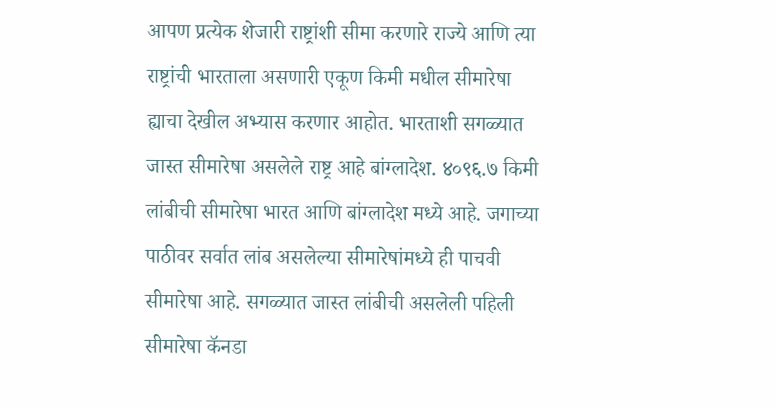आपण प्रत्येक शेजारी राष्ट्रांशी सीमा करणारे राज्ये आणि त्या राष्ट्रांची भारताला असणारी एकूण किमी मधील सीमारेषा ह्याचा देखील अभ्यास करणार आहोत. भारताशी सगळ्यात जास्त सीमारेषा असलेले राष्ट्र आहे बांग्लादेश. ४०९६.७ किमी लांबीची सीमारेषा भारत आणि बांग्लादेश मध्ये आहे. जगाच्या पाठीवर सर्वात लांब असलेल्या सीमारेषांमध्ये ही पाचवी सीमारेषा आहे. सगळ्यात जास्त लांबीची असलेली पहिली सीमारेषा कॅनडा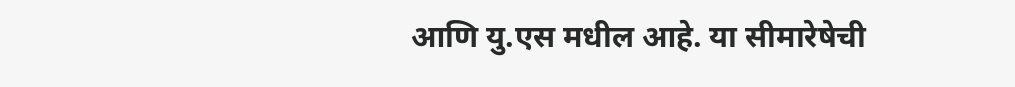आणि यु.एस मधील आहे. या सीमारेषेची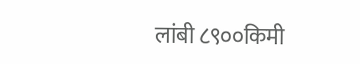लांबी ८९००किमी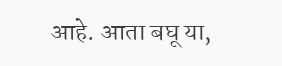आहे. आता बघू या,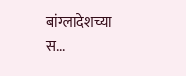बांग्लादेशच्या स...